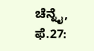ಚೆನ್ನೈ, ಫೆ.27: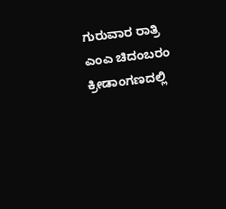ಗುರುವಾರ ರಾತ್ರಿ ಎಂಎ ಚಿದಂಬರಂ ಕ್ರೀಡಾಂಗಣದಲ್ಲಿ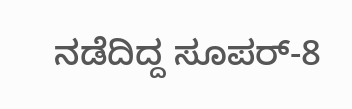ನಡೆದಿದ್ದ ಸೂಪರ್-8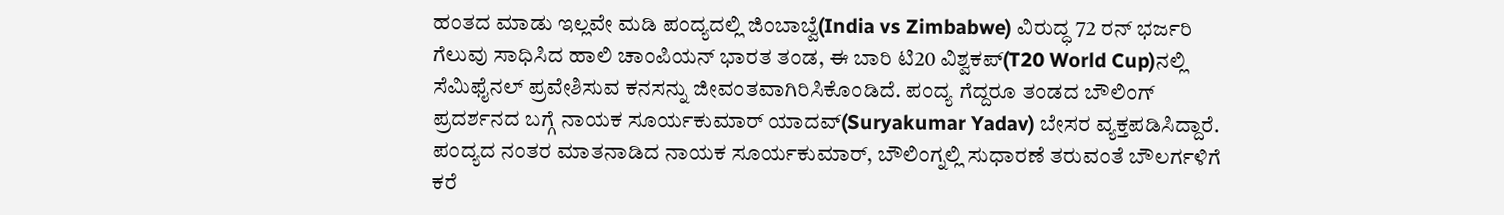ಹಂತದ ಮಾಡು ಇಲ್ಲವೇ ಮಡಿ ಪಂದ್ಯದಲ್ಲಿ ಜಿಂಬಾಬ್ವೆ(India vs Zimbabwe) ವಿರುದ್ಧ 72 ರನ್ ಭರ್ಜರಿ ಗೆಲುವು ಸಾಧಿಸಿದ ಹಾಲಿ ಚಾಂಪಿಯನ್ ಭಾರತ ತಂಡ, ಈ ಬಾರಿ ಟಿ20 ವಿಶ್ವಕಪ್(T20 World Cup)ನಲ್ಲಿ ಸೆಮಿಫೈನಲ್ ಪ್ರವೇಶಿಸುವ ಕನಸನ್ನು ಜೀವಂತವಾಗಿರಿಸಿಕೊಂಡಿದೆ. ಪಂದ್ಯ ಗೆದ್ದರೂ ತಂಡದ ಬೌಲಿಂಗ್ ಪ್ರದರ್ಶನದ ಬಗ್ಗೆ ನಾಯಕ ಸೂರ್ಯಕುಮಾರ್ ಯಾದವ್(Suryakumar Yadav) ಬೇಸರ ವ್ಯಕ್ತಪಡಿಸಿದ್ದಾರೆ.
ಪಂದ್ಯದ ನಂತರ ಮಾತನಾಡಿದ ನಾಯಕ ಸೂರ್ಯಕುಮಾರ್, ಬೌಲಿಂಗ್ನಲ್ಲಿ ಸುಧಾರಣೆ ತರುವಂತೆ ಬೌಲರ್ಗಳಿಗೆ ಕರೆ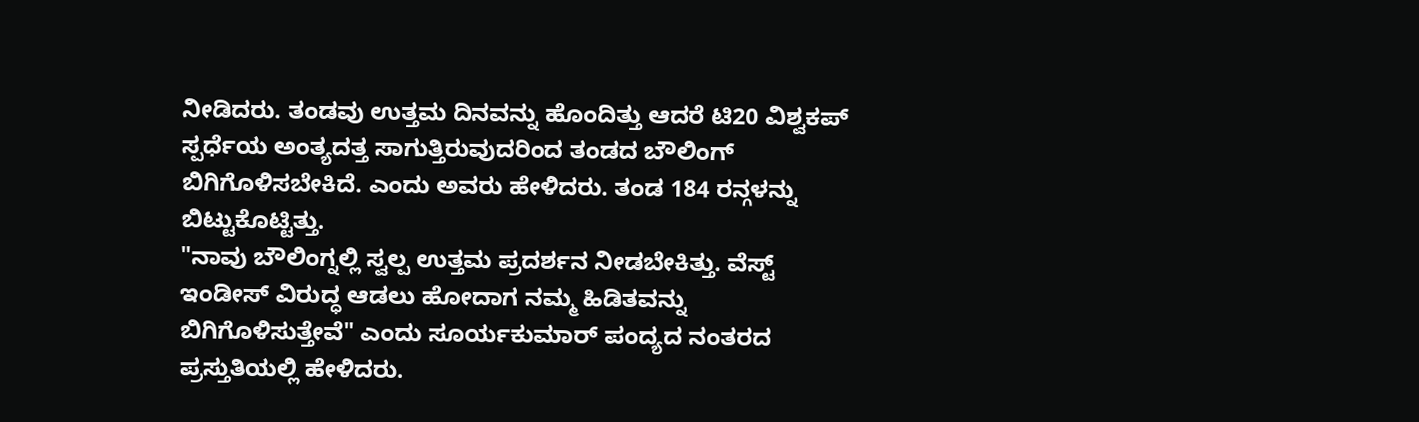ನೀಡಿದರು. ತಂಡವು ಉತ್ತಮ ದಿನವನ್ನು ಹೊಂದಿತ್ತು ಆದರೆ ಟಿ20 ವಿಶ್ವಕಪ್ ಸ್ಪರ್ಧೆಯ ಅಂತ್ಯದತ್ತ ಸಾಗುತ್ತಿರುವುದರಿಂದ ತಂಡದ ಬೌಲಿಂಗ್ ಬಿಗಿಗೊಳಿಸಬೇಕಿದೆ. ಎಂದು ಅವರು ಹೇಳಿದರು. ತಂಡ 184 ರನ್ಗಳನ್ನು ಬಿಟ್ಟುಕೊಟ್ಟಿತ್ತು.
"ನಾವು ಬೌಲಿಂಗ್ನಲ್ಲಿ ಸ್ವಲ್ಪ ಉತ್ತಮ ಪ್ರದರ್ಶನ ನೀಡಬೇಕಿತ್ತು. ವೆಸ್ಟ್ ಇಂಡೀಸ್ ವಿರುದ್ಧ ಆಡಲು ಹೋದಾಗ ನಮ್ಮ ಹಿಡಿತವನ್ನು ಬಿಗಿಗೊಳಿಸುತ್ತೇವೆ" ಎಂದು ಸೂರ್ಯಕುಮಾರ್ ಪಂದ್ಯದ ನಂತರದ ಪ್ರಸ್ತುತಿಯಲ್ಲಿ ಹೇಳಿದರು.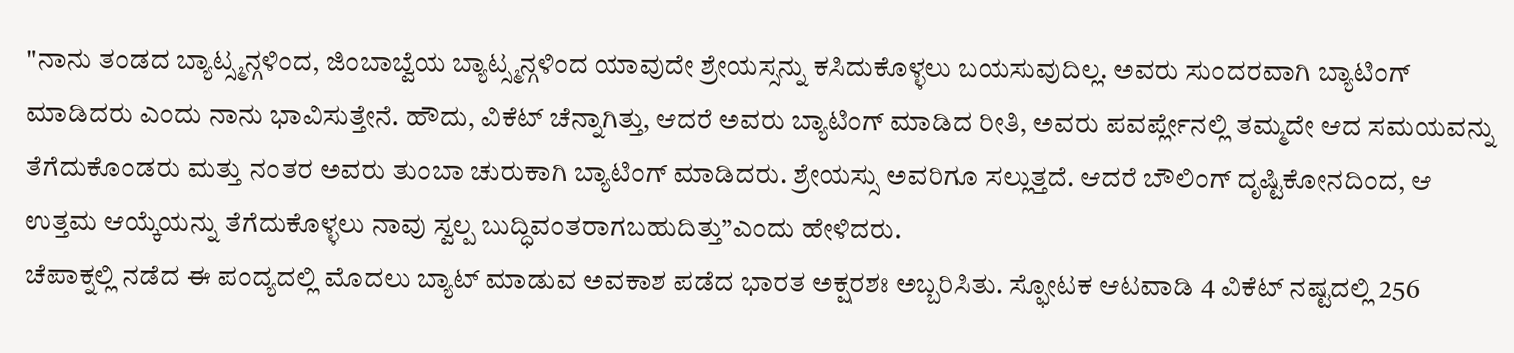"ನಾನು ತಂಡದ ಬ್ಯಾಟ್ಸ್ಮನ್ಗಳಿಂದ, ಜಿಂಬಾಬ್ವೆಯ ಬ್ಯಾಟ್ಸ್ಮನ್ಗಳಿಂದ ಯಾವುದೇ ಶ್ರೇಯಸ್ಸನ್ನು ಕಸಿದುಕೊಳ್ಳಲು ಬಯಸುವುದಿಲ್ಲ. ಅವರು ಸುಂದರವಾಗಿ ಬ್ಯಾಟಿಂಗ್ ಮಾಡಿದರು ಎಂದು ನಾನು ಭಾವಿಸುತ್ತೇನೆ. ಹೌದು, ವಿಕೆಟ್ ಚೆನ್ನಾಗಿತ್ತು, ಆದರೆ ಅವರು ಬ್ಯಾಟಿಂಗ್ ಮಾಡಿದ ರೀತಿ, ಅವರು ಪವರ್ಪ್ಲೇನಲ್ಲಿ ತಮ್ಮದೇ ಆದ ಸಮಯವನ್ನು ತೆಗೆದುಕೊಂಡರು ಮತ್ತು ನಂತರ ಅವರು ತುಂಬಾ ಚುರುಕಾಗಿ ಬ್ಯಾಟಿಂಗ್ ಮಾಡಿದರು. ಶ್ರೇಯಸ್ಸು ಅವರಿಗೂ ಸಲ್ಲುತ್ತದೆ. ಆದರೆ ಬೌಲಿಂಗ್ ದೃಷ್ಟಿಕೋನದಿಂದ, ಆ ಉತ್ತಮ ಆಯ್ಕೆಯನ್ನು ತೆಗೆದುಕೊಳ್ಳಲು ನಾವು ಸ್ವಲ್ಪ ಬುದ್ಧಿವಂತರಾಗಬಹುದಿತ್ತು”ಎಂದು ಹೇಳಿದರು.
ಚೆಪಾಕ್ನಲ್ಲಿ ನಡೆದ ಈ ಪಂದ್ಯದಲ್ಲಿ ಮೊದಲು ಬ್ಯಾಟ್ ಮಾಡುವ ಅವಕಾಶ ಪಡೆದ ಭಾರತ ಅಕ್ಷರಶಃ ಅಬ್ಬರಿಸಿತು. ಸ್ಫೋಟಕ ಆಟವಾಡಿ 4 ವಿಕೆಟ್ ನಷ್ಟದಲ್ಲಿ 256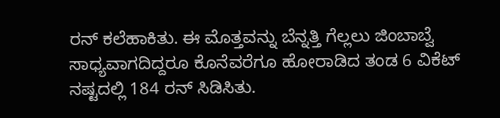ರನ್ ಕಲೆಹಾಕಿತು. ಈ ಮೊತ್ತವನ್ನು ಬೆನ್ನತ್ತಿ ಗೆಲ್ಲಲು ಜಿಂಬಾಬ್ವೆ ಸಾಧ್ಯವಾಗದಿದ್ದರೂ ಕೊನೆವರೆಗೂ ಹೋರಾಡಿದ ತಂಡ 6 ವಿಕೆಟ್ ನಷ್ಟದಲ್ಲಿ 184 ರನ್ ಸಿಡಿಸಿತು.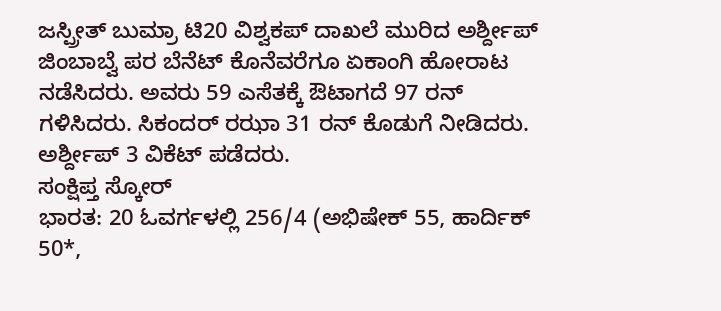ಜಸ್ಪ್ರೀತ್ ಬುಮ್ರಾ ಟಿ20 ವಿಶ್ವಕಪ್ ದಾಖಲೆ ಮುರಿದ ಅರ್ಶ್ದೀಪ್
ಜಿಂಬಾಬ್ವೆ ಪರ ಬೆನೆಟ್ ಕೊನೆವರೆಗೂ ಏಕಾಂಗಿ ಹೋರಾಟ ನಡೆಸಿದರು. ಅವರು 59 ಎಸೆತಕ್ಕೆ ಔಟಾಗದೆ 97 ರನ್ ಗಳಿಸಿದರು. ಸಿಕಂದರ್ ರಝಾ 31 ರನ್ ಕೊಡುಗೆ ನೀಡಿದರು. ಅರ್ಶ್ದೀಪ್ 3 ವಿಕೆಟ್ ಪಡೆದರು.
ಸಂಕ್ಷಿಪ್ತ ಸ್ಕೋರ್
ಭಾರತ: 20 ಓವರ್ಗಳಲ್ಲಿ 256/4 (ಅಭಿಷೇಕ್ 55, ಹಾರ್ದಿಕ್ 50*,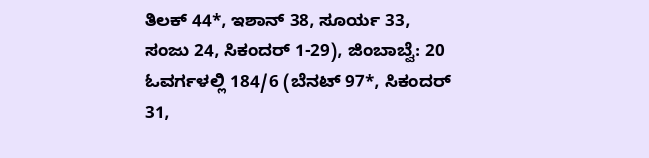ತಿಲಕ್ 44*, ಇಶಾನ್ 38, ಸೂರ್ಯ 33, ಸಂಜು 24, ಸಿಕಂದರ್ 1-29), ಜಿಂಬಾಬ್ವೆ: 20 ಓವರ್ಗಳಲ್ಲಿ 184/6 (ಬೆನಟ್ 97*, ಸಿಕಂದರ್ 31,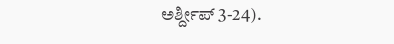ಅರ್ಶ್ದೀಪ್ 3-24).